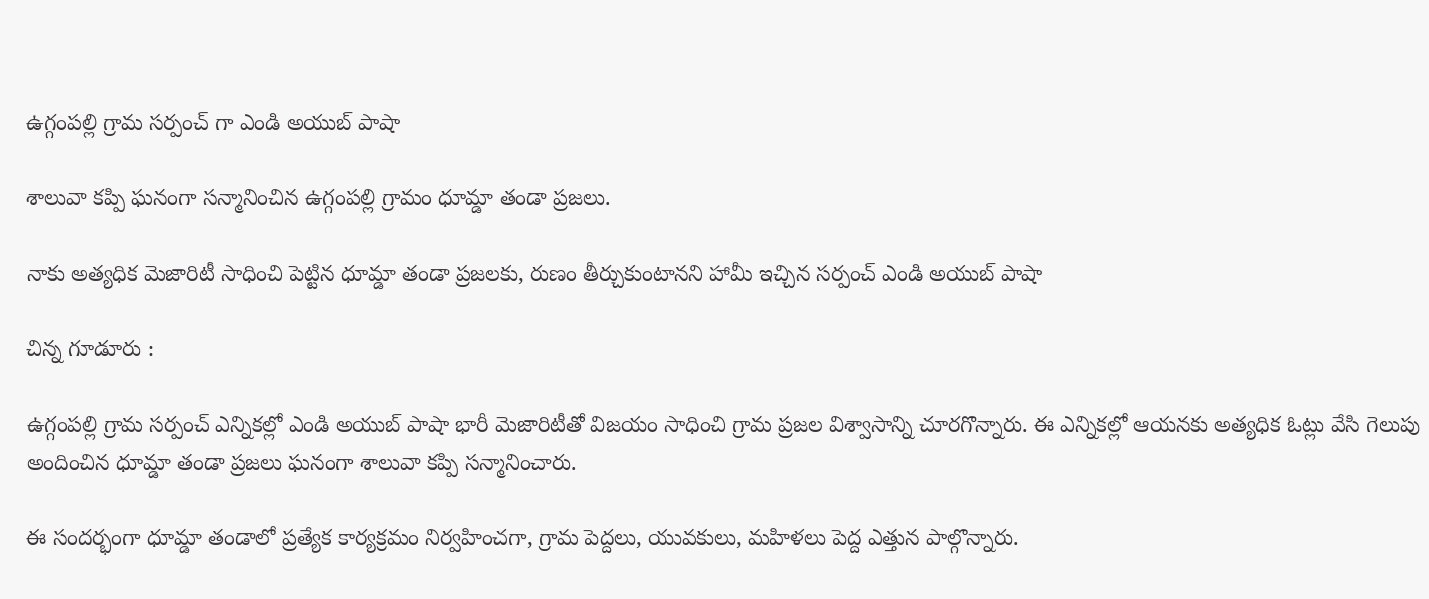ఉగ్గంపల్లి గ్రామ సర్పంచ్ గా ఎండి అయుబ్ పాషా

శాలువా కప్పి ఘనంగా సన్మానించిన ఉగ్గంపల్లి గ్రామం ధూమ్డా తండా ప్రజలు.

నాకు అత్యధిక మెజారిటీ సాధించి పెట్టిన ధూమ్డా తండా ప్రజలకు, రుణం తీర్చుకుంటానని హామీ ఇచ్చిన సర్పంచ్ ఎండి అయుబ్ పాషా

చిన్న గూడూరు :

ఉగ్గంపల్లి గ్రామ సర్పంచ్ ఎన్నికల్లో ఎండి అయుబ్ పాషా భారీ మెజారిటీతో విజయం సాధించి గ్రామ ప్రజల విశ్వాసాన్ని చూరగొన్నారు. ఈ ఎన్నికల్లో ఆయనకు అత్యధిక ఓట్లు వేసి గెలుపు అందించిన ధూమ్డా తండా ప్రజలు ఘనంగా శాలువా కప్పి సన్మానించారు.

ఈ సందర్భంగా ధూమ్డా తండాలో ప్రత్యేక కార్యక్రమం నిర్వహించగా, గ్రామ పెద్దలు, యువకులు, మహిళలు పెద్ద ఎత్తున పాల్గొన్నారు.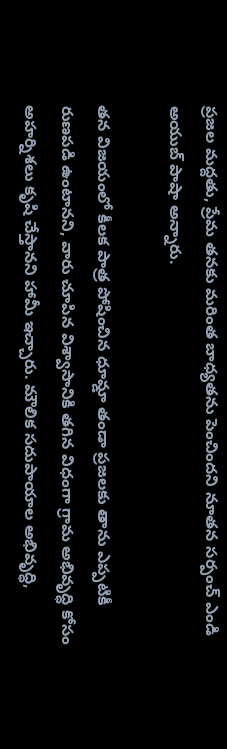ప్రజల మద్దతు, ప్రేమ తనకు మరింత బాధ్యతను పెంచిందని నూతన సర్పంచ్ ఎండి అయుబ్ పాషా అన్నారు.

తన విజయంలో కీలక పాత్ర పోషించిన ధూమ్డా తండా ప్రజలకు తాను ఎప్పటికీ రుణపడి ఉంటానని, వారు చూపిన విశ్వాసానికి తగిన విధంగా గ్రామ అభివృద్ధి కోసం అహర్నిశలు కృషి చేస్తానని హామీ ఇచ్చారు. మౌలిక సదుపాయాల అభివృద్ధి,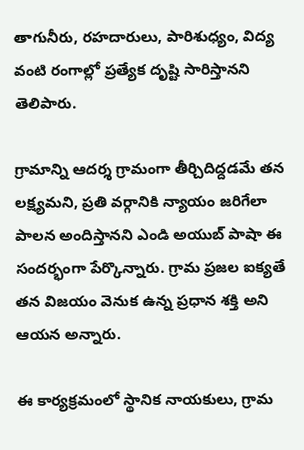తాగునీరు, రహదారులు, పారిశుధ్యం, విద్య వంటి రంగాల్లో ప్రత్యేక దృష్టి సారిస్తానని తెలిపారు.

గ్రామాన్ని ఆదర్శ గ్రామంగా తీర్చిదిద్దడమే తన లక్ష్యమని, ప్రతి వర్గానికి న్యాయం జరిగేలా పాలన అందిస్తానని ఎండి అయుబ్ పాషా ఈ సందర్భంగా పేర్కొన్నారు. గ్రామ ప్రజల ఐక్యతే తన విజయం వెనుక ఉన్న ప్రధాన శక్తి అని ఆయన అన్నారు.

ఈ కార్యక్రమంలో స్థానిక నాయకులు, గ్రామ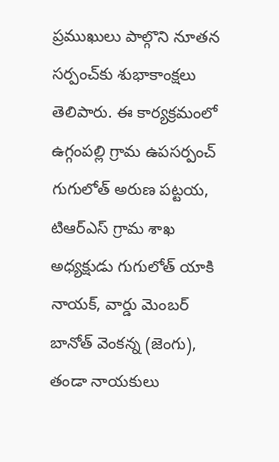ప్రముఖులు పాల్గొని నూతన సర్పంచ్‌కు శుభాకాంక్షలు తెలిపారు. ఈ కార్యక్రమంలో ఉగ్గంపల్లి గ్రామ ఉపసర్పంచ్ గుగులోత్ అరుణ పట్టయ, టిఆర్ఎస్ గ్రామ శాఖ అధ్యక్షుడు గుగులోత్ యాకి నాయక్, వార్డు మెంబర్ బానోత్ వెంకన్న (జెంగు), తండా నాయకులు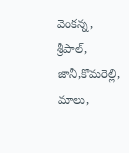వెంకన్న, శ్రీపాల్, జానీ,కొమరెల్లి, మాలు,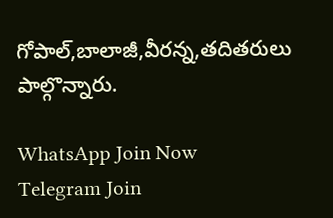గోపాల్,బాలాజీ,వీరన్న,తదితరులు పాల్గొన్నారు.

WhatsApp Join Now
Telegram Join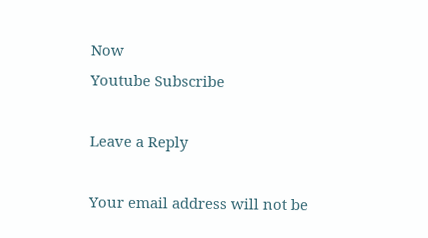Now
Youtube Subscribe

Leave a Reply

Your email address will not be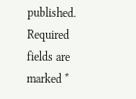published. Required fields are marked *